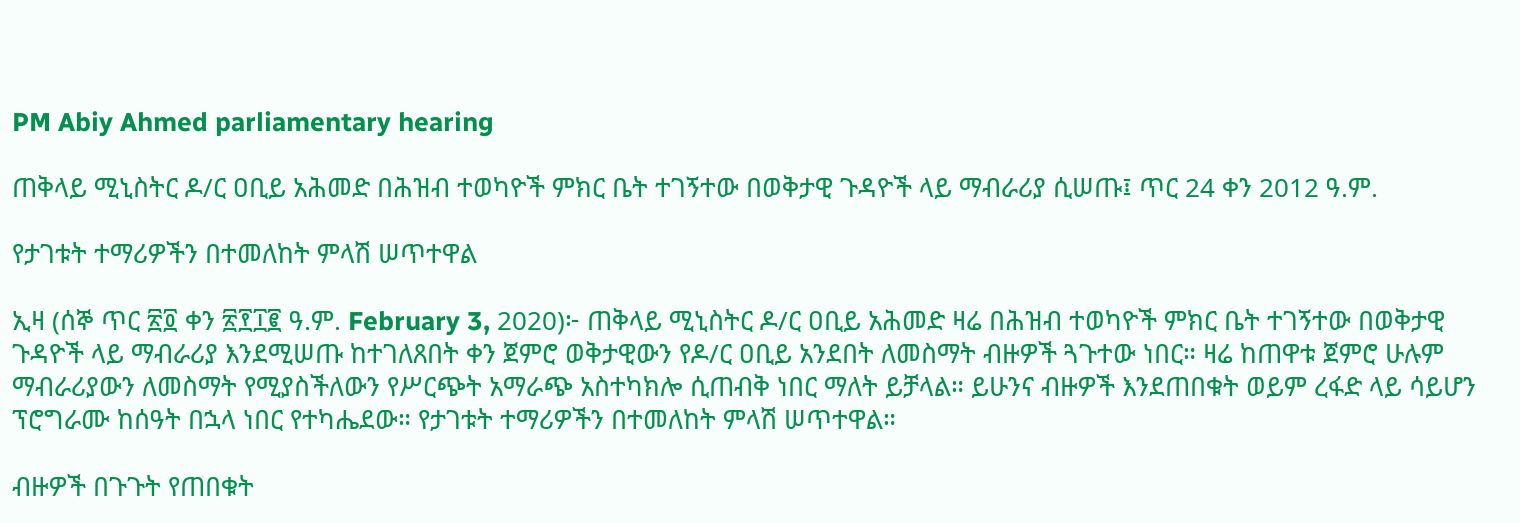PM Abiy Ahmed parliamentary hearing

ጠቅላይ ሚኒስትር ዶ/ር ዐቢይ አሕመድ በሕዝብ ተወካዮች ምክር ቤት ተገኝተው በወቅታዊ ጉዳዮች ላይ ማብራሪያ ሲሠጡ፤ ጥር 24 ቀን 2012 ዓ.ም.

የታገቱት ተማሪዎችን በተመለከት ምላሽ ሠጥተዋል

ኢዛ (ሰኞ ጥር ፳፬ ቀን ፳፻፲፪ ዓ.ም. February 3, 2020)፦ ጠቅላይ ሚኒስትር ዶ/ር ዐቢይ አሕመድ ዛሬ በሕዝብ ተወካዮች ምክር ቤት ተገኝተው በወቅታዊ ጉዳዮች ላይ ማብራሪያ እንደሚሠጡ ከተገለጸበት ቀን ጀምሮ ወቅታዊውን የዶ/ር ዐቢይ አንደበት ለመስማት ብዙዎች ጓጉተው ነበር። ዛሬ ከጠዋቱ ጀምሮ ሁሉም ማብራሪያውን ለመስማት የሚያስችለውን የሥርጭት አማራጭ አስተካክሎ ሲጠብቅ ነበር ማለት ይቻላል። ይሁንና ብዙዎች እንደጠበቁት ወይም ረፋድ ላይ ሳይሆን ፕሮግራሙ ከሰዓት በኋላ ነበር የተካሔደው። የታገቱት ተማሪዎችን በተመለከት ምላሽ ሠጥተዋል።

ብዙዎች በጉጉት የጠበቁት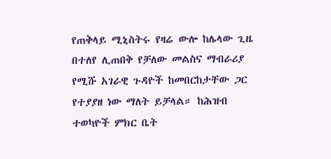የጠቅላይ ሚኒስትሩ የዛሬ ውሎ ከሌላው ጊዜ በተለየ ሊጠበቅ የቻለው መልስና ማብራሪያ የሚሹ አገራዊ ጉዳዮች ከመበርከታቸው ጋር የተያያዘ ነው ማለት ይቻላል። ከሕዝብ ተወካዮች ምክር ቤት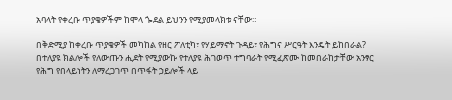አባላት የቀረቡ ጥያቄዎችም ከሞላ ጐደል ይህንን የሚያመላክቱ ናቸው።

በቅድሚያ ከቀረቡ ጥያቄዎች መካከል የዘር ፖለቲካ፣ የሃይማኖት ጉዳይ፣ የሕግና ሥርዓት እንዴት ይከበራል? በተለያዩ ክልሎች የለውጡን ሒደት የሚያውኩ የተለያዩ ሕገወጥ ተግባራት የሚፈጽሙ ከመበራከታቸው አንፃር የሕግ የበላይነትን ለማረጋገጥ በጥፋት ኃይሎች ላይ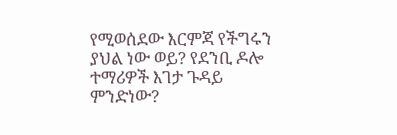የሚወሰደው እርምጃ የችግሩን ያህል ነው ወይ? የደንቢ ዶሎ ተማሪዎች እገታ ጉዳይ ምንድነው?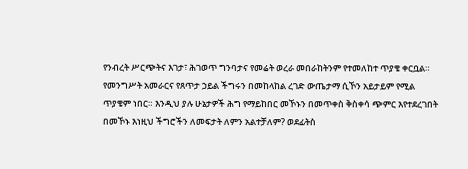የንብረት ሥርጭትና እገታ፣ ሕገወጥ ግንባታና የመሬት ወረራ መበራከትንም የተመለከተ ጥያቄ ቀርቧል። የመንግሥት አመራርና የጸጥታ ኃይል ችግሩን በመከላከል ረገድ ውጤታማ ሲኾን አይታይም የሚል ጥያቄም ነበር። እንዲህ ያሉ ሁኔታዎች ሕግ የማይከበር መኾኑን በመጥቀስ ቅስቀሳ ጭምር እየተደረገበት በመኾኑ እነዚህ ችግሮችን ለመፍታት ለምን አልተቻለም? ወደፊትስ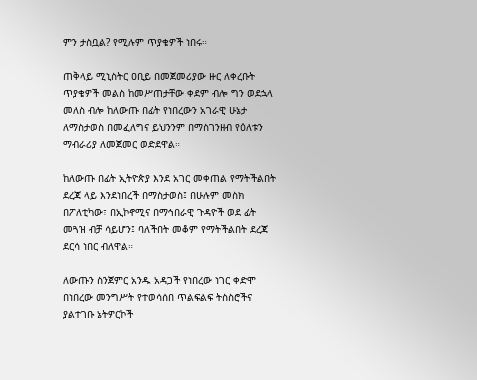ምን ታስቧል? የሚሉም ጥያቄዎች ነበሩ።

ጠቅላይ ሚኒስትር ዐቢይ በመጀመሪያው ዙር ለቀረቡት ጥያቄዎች መልስ ከመሥጠታቸው ቀደም ብሎ ግን ወደኋላ መለስ ብሎ ከለውጡ በፊት የነበረውን አገራዊ ሁኔታ ለማስታወስ በመፈለግና ይህንንም በማስገንዘብ የዕለቱን ማብራሪያ ለመጀመር ወድደዋል።

ከለውጡ በፊት ኢትዮጵያ እንደ አገር መቀጠል የማትችልበት ደረጃ ላይ እንደነበረች በማስታወስ፤ በሁሉም መስክ በፖለቲካው፣ በኢኮኖሚና በማኅበራዊ ጉዳዮች ወደ ፊት መጓዝ ብቻ ሳይሆን፤ ባለችበት መቆም የማትችልበት ደረጃ ደርሳ ነበር ብለዋል።

ለውጡን ስንጀምር አንዱ አዳጋች የነበረው ነገር ቀድሞ በነበረው መንግሥት የተወሳሰበ ጥልፍልፍ ትስስሮችና ያልተገቡ ኔትዎርኮች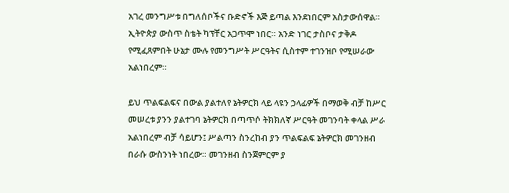አገረ መንግሥቱ በግለሰቦችና ቡድኖች እጅ ይጣል እንደነበርም አስታውሰዋል። ኢትዮጵያ ውስጥ ስቴት ካፕቸር አጋጥሞ ነበር። አንድ ነገር ታስቦና ታቅዶ የሚፈጸምበት ሁኔታ ሙሉ የመንግሥት ሥርዓትና ሲስተም ተገንዝቦ የሚሠራው አልነበረም።

ይህ ጥልፍልፍና በውል ያልተለየ ኔትዎርክ ላይ ላዩን ኃላፊዎች በማወቅ ብቻ ከሥር መሠረቱ ያንን ያልተገባ ኔትዎርክ በጣጥሶ ትክክለኛ ሥርዓት መገንባት ቀላል ሥራ አልነበረም ብቻ ሳይሆን፤ ሥልጣን ስንረከብ ያን ጥልፍልፍ ኔትዎርክ መገንዘብ በራሱ ውስንነት ነበረው። መገንዘብ ስንጀምርም ያ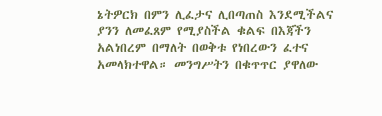ኔትዎርክ በምን ሊፈታና ሊበጣጠስ እንደሚችልና ያንን ለመፈጸም የሚያስችል ቁልፍ በእጃችን አልነበረም በማለት በወቅቱ የነበረውን ፈተና አመላክተዋል። መንግሥትን በቁጥጥር ያዋለው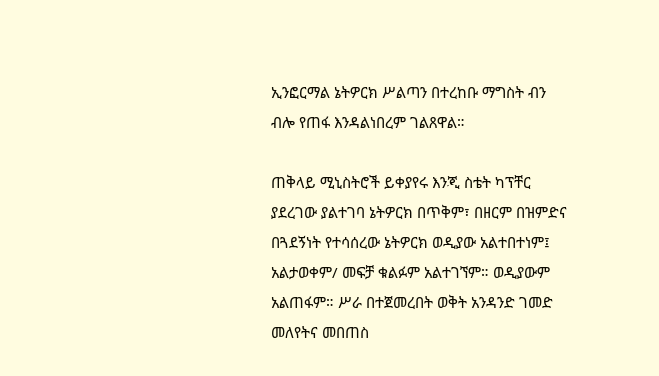ኢንፎርማል ኔትዎርክ ሥልጣን በተረከቡ ማግስት ብን ብሎ የጠፋ እንዳልነበረም ገልጸዋል።

ጠቅላይ ሚኒስትሮች ይቀያየሩ እንጂ ስቴት ካፕቸር ያደረገው ያልተገባ ኔትዎርክ በጥቅም፣ በዘርም በዝምድና በጓደኝነት የተሳሰረው ኔትዎርክ ወዲያው አልተበተነም፤ አልታወቀም/ መፍቻ ቁልፉም አልተገኘም። ወዲያውም አልጠፋም። ሥራ በተጀመረበት ወቅት አንዳንድ ገመድ መለየትና መበጠስ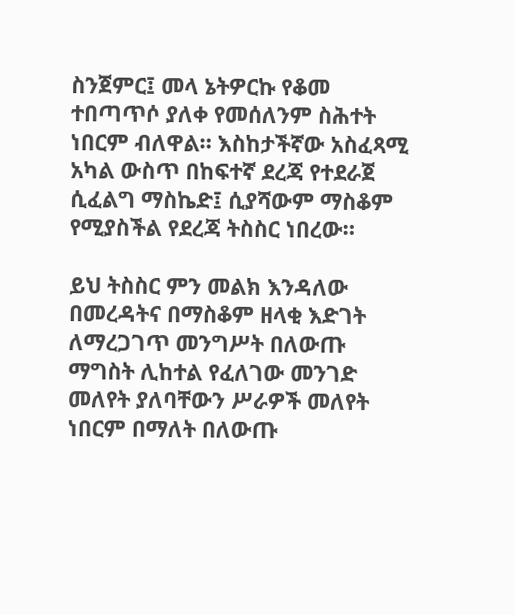ስንጀምር፤ መላ ኔትዎርኩ የቆመ ተበጣጥሶ ያለቀ የመሰለንም ስሕተት ነበርም ብለዋል። እስከታችኛው አስፈጻሚ አካል ውስጥ በከፍተኛ ደረጃ የተደራጀ ሲፈልግ ማስኬድ፤ ሲያሻውም ማስቆም የሚያስችል የደረጃ ትስስር ነበረው።

ይህ ትስስር ምን መልክ እንዳለው በመረዳትና በማስቆም ዘላቂ እድገት ለማረጋገጥ መንግሥት በለውጡ ማግስት ሊከተል የፈለገው መንገድ መለየት ያለባቸውን ሥራዎች መለየት ነበርም በማለት በለውጡ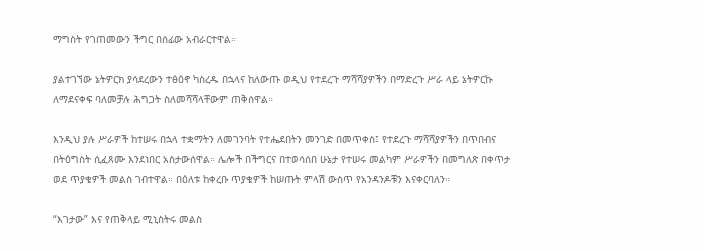ማግስት የገጠመውን ችግር በሰፊው አብራርተዋል።

ያልተገኘው ኔትዎርክ ያሳደረውን ተፅዕኖ ካስረዱ በኋላና ከለውጡ ወዲህ የተደረጉ ማሻሻያዎችን በማድረጉ ሥራ ላይ ኔትዎርኩ ለማደናቀፍ ባለመቻሉ ሕግጋት ስለመሻሻላቸውም ጠቅሰዋል።

እንዲህ ያሉ ሥራዎች ከተሠሩ በኋላ ተቋማትን ለመገንባት የተሔደበትን መንገድ በመጥቀስ፤ የተደረጉ ማሻሻያዎችን በጥበብና በትዕግስት ሲፈጸሙ እንደነበር አስታውሰዋል። ሌሎች በችግርና በተወሳሰበ ሁኔታ የተሠሩ መልካም ሥራዎችን በመግለጽ በቀጥታ ወደ ጥያቄዎች መልስ ገብተዋል። በዕለቱ ከቀረቡ ጥያቄዎች ከሠጡት ምላሽ ውስጥ የአንዳንዶቹን እናቀርባለን።

“እገታው” እና የጠቅላይ ሚኒስትሩ መልስ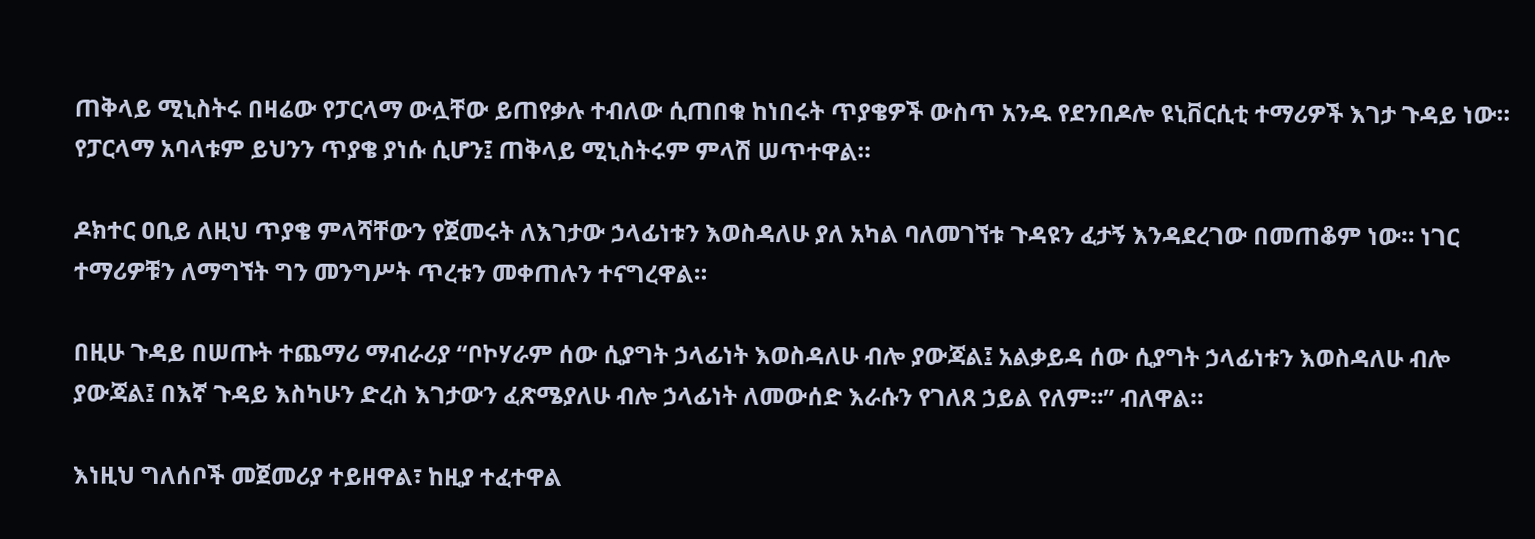ጠቅላይ ሚኒስትሩ በዛሬው የፓርላማ ውሏቸው ይጠየቃሉ ተብለው ሲጠበቁ ከነበሩት ጥያቄዎች ውስጥ አንዱ የደንበዶሎ ዩኒቨርሲቲ ተማሪዎች እገታ ጉዳይ ነው። የፓርላማ አባላቱም ይህንን ጥያቄ ያነሱ ሲሆን፤ ጠቅላይ ሚኒስትሩም ምላሽ ሠጥተዋል።

ዶክተር ዐቢይ ለዚህ ጥያቄ ምላሻቸውን የጀመሩት ለእገታው ኃላፊነቱን እወስዳለሁ ያለ አካል ባለመገኘቱ ጉዳዩን ፈታኝ እንዳደረገው በመጠቆም ነው። ነገር ተማሪዎቹን ለማግኘት ግን መንግሥት ጥረቱን መቀጠሉን ተናግረዋል።

በዚሁ ጉዳይ በሠጡት ተጨማሪ ማብራሪያ “ቦኮሃራም ሰው ሲያግት ኃላፊነት እወስዳለሁ ብሎ ያውጃል፤ አልቃይዳ ሰው ሲያግት ኃላፊነቱን እወስዳለሁ ብሎ ያውጃል፤ በእኛ ጉዳይ እስካሁን ድረስ እገታውን ፈጽሜያለሁ ብሎ ኃላፊነት ለመውሰድ እራሱን የገለጸ ኃይል የለም።” ብለዋል።

እነዚህ ግለሰቦች መጀመሪያ ተይዘዋል፣ ከዚያ ተፈተዋል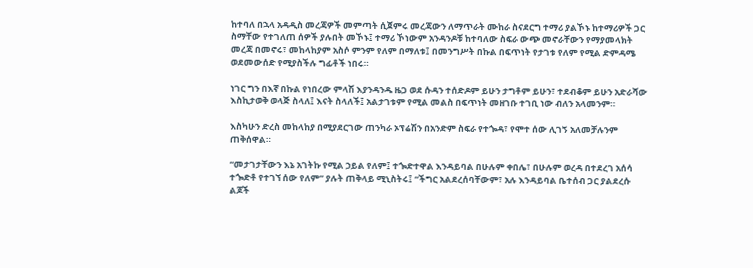ከተባለ በኋላ አዳዲስ መረጃዎች መምጣት ሲጀምሩ መረጃውን ለማጥራት ሙከራ ስናደርግ ተማሪ ያልኾኑ ከተማሪዎች ጋር ስማቸው የተገለጠ ሰዎች ያሉበት መኾኑ፤ ተማሪ ኾነውም አንዳንዶቹ ከተባለው ስፍራ ውጭ መኖራቸውን የማያመላክት መረጃ በመኖሩ፣ መከላከያም አስሶ ምንም የለም በማለቱ፤ በመንግሥት በኩል በፍጥነት የታገቱ የለም የሚል ድምዳሜ ወደመውሰድ የሚያስችሉ ግፊቶች ነበሩ።

ነገር ግን በእኛ በኩል የነበረው ምላሽ እያንዳንዱ ዜጋ ወደ ሱዳን ተሰድዶም ይሁን ታግቶም ይሁን፣ ተደብቆም ይሁን አድራሻው እስኪታወቅ ወላጅ ስላለ፤ እናት ስላለች፤ አልታገቱም የሚል መልስ በፍጥነት መዘገቡ ተገቢ ነው ብለን አላመንም።

እስካሁን ድረስ መከላከያ በሚያደርገው ጠንካራ ኦፕሬሽን በአንድም ስፍራ የተጐዳ፣ የሞተ ሰው ሊገኝ አለመቻሉንም ጠቅሰዋል።

“መታገታቸውን እኔ አገትኩ የሚል ኃይል የለም፤ ተጐድተዋል እንዳይባል በሁሉም ቀበሌ፣ በሁሉም ወረዳ በተደረገ አሰሳ ተጐድቶ የተገኘ ሰው የለም” ያሉት ጠቅላይ ሚኒስትሩ፤ “ችግር አልደረሰባቸውም፣ አሉ እንዳይባል ቤተሰብ ጋር ያልደረሱ ልጆች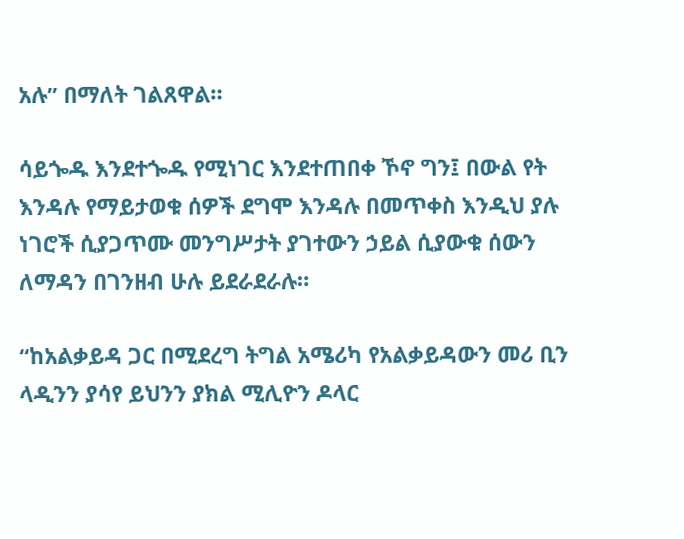አሉ” በማለት ገልጸዋል።

ሳይጐዱ እንደተጐዱ የሚነገር እንደተጠበቀ ኾኖ ግን፤ በውል የት እንዳሉ የማይታወቁ ሰዎች ደግሞ እንዳሉ በመጥቀስ እንዲህ ያሉ ነገሮች ሲያጋጥሙ መንግሥታት ያገተውን ኃይል ሲያውቁ ሰውን ለማዳን በገንዘብ ሁሉ ይደራደራሉ።

“ከአልቃይዳ ጋር በሚደረግ ትግል አሜሪካ የአልቃይዳውን መሪ ቢን ላዲንን ያሳየ ይህንን ያክል ሚሊዮን ዶላር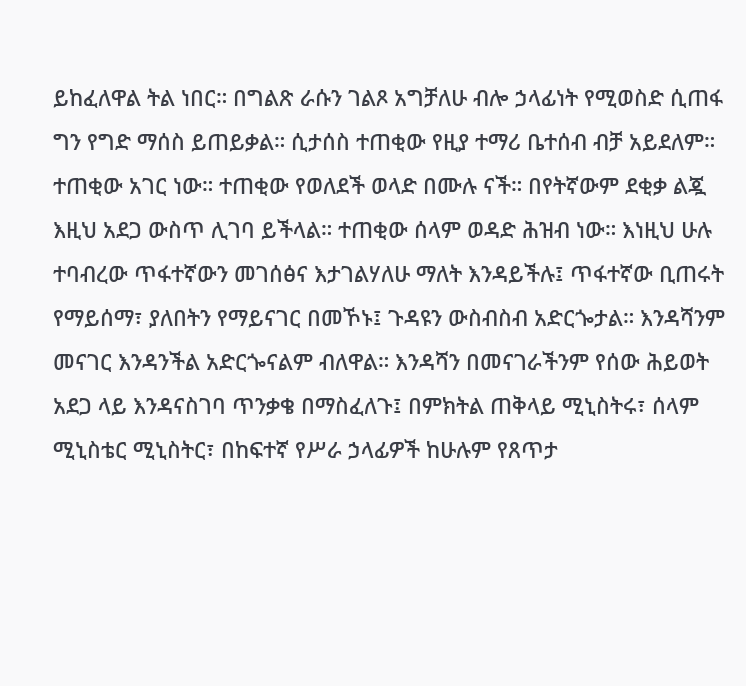ይከፈለዋል ትል ነበር። በግልጽ ራሱን ገልጾ አግቻለሁ ብሎ ኃላፊነት የሚወስድ ሲጠፋ ግን የግድ ማሰስ ይጠይቃል። ሲታሰስ ተጠቂው የዚያ ተማሪ ቤተሰብ ብቻ አይደለም። ተጠቂው አገር ነው። ተጠቂው የወለደች ወላድ በሙሉ ናች። በየትኛውም ደቂቃ ልጇ እዚህ አደጋ ውስጥ ሊገባ ይችላል። ተጠቂው ሰላም ወዳድ ሕዝብ ነው። እነዚህ ሁሉ ተባብረው ጥፋተኛውን መገሰፅና እታገልሃለሁ ማለት እንዳይችሉ፤ ጥፋተኛው ቢጠሩት የማይሰማ፣ ያለበትን የማይናገር በመኾኑ፤ ጉዳዩን ውስብስብ አድርጐታል። እንዳሻንም መናገር እንዳንችል አድርጐናልም ብለዋል። እንዳሻን በመናገራችንም የሰው ሕይወት አደጋ ላይ እንዳናስገባ ጥንቃቄ በማስፈለጉ፤ በምክትል ጠቅላይ ሚኒስትሩ፣ ሰላም ሚኒስቴር ሚኒስትር፣ በከፍተኛ የሥራ ኃላፊዎች ከሁሉም የጸጥታ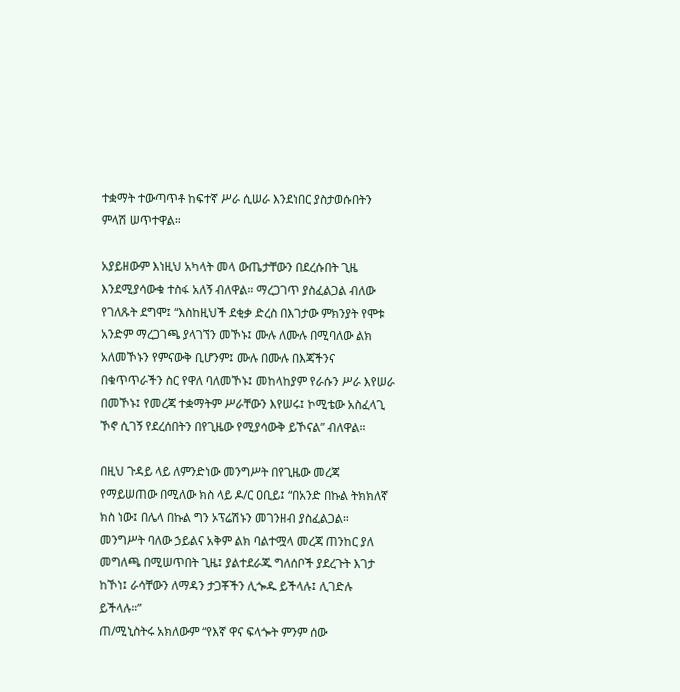ተቋማት ተውጣጥቶ ከፍተኛ ሥራ ሲሠራ እንደነበር ያስታወሱበትን ምላሽ ሠጥተዋል።

አያይዘውም እነዚህ አካላት መላ ውጤታቸውን በደረሱበት ጊዜ እንደሚያሳውቁ ተስፋ አለኝ ብለዋል። ማረጋገጥ ያስፈልጋል ብለው የገለጹት ደግሞ፤ “እስከዚህች ደቂቃ ድረስ በእገታው ምክንያት የሞቱ አንድም ማረጋገጫ ያላገኘን መኾኑ፤ ሙሉ ለሙሉ በሚባለው ልክ አለመኾኑን የምናውቅ ቢሆንም፤ ሙሉ በሙሉ በእጃችንና በቁጥጥራችን ስር የዋለ ባለመኾኑ፤ መከላከያም የራሱን ሥራ እየሠራ በመኾኑ፤ የመረጃ ተቋማትም ሥራቸውን እየሠሩ፤ ኮሚቴው አስፈላጊ ኾኖ ሲገኝ የደረሰበትን በየጊዜው የሚያሳውቅ ይኾናል” ብለዋል።

በዚህ ጉዳይ ላይ ለምንድነው መንግሥት በየጊዜው መረጃ የማይሠጠው በሚለው ክስ ላይ ዶ/ር ዐቢይ፤ “በአንድ በኩል ትክክለኛ ክስ ነው፤ በሌላ በኩል ግን ኦፕሬሽኑን መገንዘብ ያስፈልጋል። መንግሥት ባለው ኃይልና አቅም ልክ ባልተሟላ መረጃ ጠንከር ያለ መግለጫ በሚሠጥበት ጊዜ፤ ያልተደራጁ ግለሰቦች ያደረጉት እገታ ከኾነ፤ ራሳቸውን ለማዳን ታጋቾችን ሊጐዱ ይችላሉ፤ ሊገድሉ ይችላሉ።”
ጠ/ሚኒስትሩ አክለውም “የእኛ ዋና ፍላጐት ምንም ሰው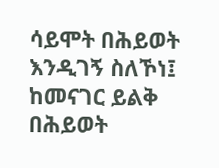ሳይሞት በሕይወት እንዲገኝ ስለኾነ፤ ከመናገር ይልቅ በሕይወት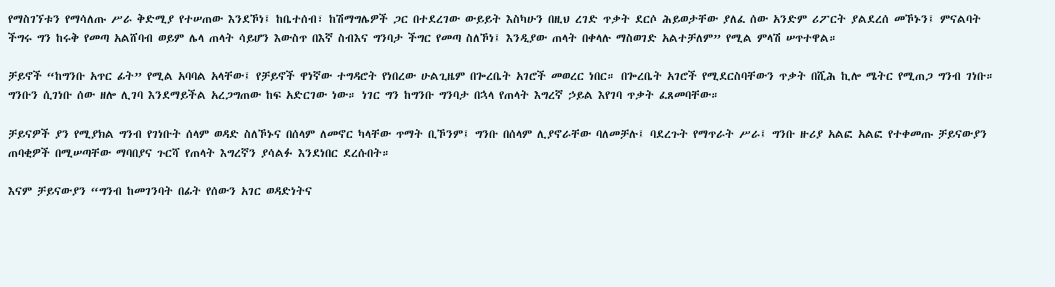የማስገኘቱን የማሳለጡ ሥራ ቅድሚያ የተሠጠው እንደኾነ፤ ከቤተሰብ፣ ከሽማግሌዎች ጋር በተደረገው ውይይት እስካሁን በዚህ ረገድ ጥቃት ደርሶ ሕይወታቸው ያለፈ ሰው አንድም ሪፖርት ያልደረሰ መኾኑን፤ ምናልባት ችግሩ ግን ከሩቅ የመጣ አልሸባብ ወይም ሌላ ጠላት ሳይሆን እውስጥ በእኛ ስብእና ግንባታ ችግር የመጣ ስለኾነ፤ እንዲያው ጠላት በቀላሉ ማስወገድ አልተቻለም” የሚል ምላሽ ሠጥተዋል።

ቻይኖች “ከግንቡ አጥር ፊት” የሚል አባባል አላቸው፤ የቻይኖች ዋነኛው ተግዳሮት የነበረው ሁልጊዜም በጐረቤት አገሮች መወረር ነበር። በጐረቤት አገሮች የሚደርስባቸውን ጥቃት በሺሕ ኪሎ ሜትር የሚጠጋ ግንብ ገነቡ። ግንቡን ሲገነቡ ሰው ዘሎ ሊገባ እንደማይችል አረጋግጠው ከፍ አድርገው ነው። ነገር ግን ከግንቡ ግንባታ በኋላ የጠላት እግረኛ ኃይል እየገባ ጥቃት ፈጸመባቸው።

ቻይናዎች ያን የሚያክል ግንብ የገነቡት ሰላም ወዳድ ስለኾኑና በሰላም ለመኖር ካላቸው ጥማት ቢኾንም፤ ግንቡ በሰላም ሊያኖራቸው ባለመቻሉ፤ ባደረጉት የማጥራት ሥራ፤ ግንቡ ዙሪያ አልፎ አልፎ የተቀመጡ ቻይናውያን ጠባቂዎች በሚሠጣቸው ማባበያና ጉርሻ የጠላት እግረኛን ያሳልፉ እንደነበር ደረሱበት።

እናም ቻይናውያን “ግንብ ከመገንባት በፊት የሰውን አገር ወዳድነትና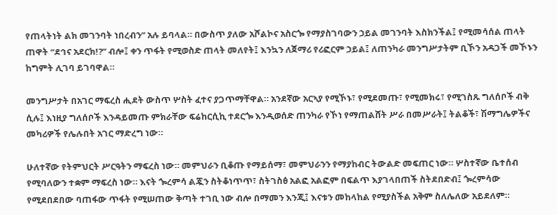የጠላትነት ልክ መገንባት ነበረብን” አሉ ይባላል። በውስጥ ያለው አሾልኮና አስርጐ የማያስገባውን ኃይል መገንባት እስክንችል፤ የሚመሳሰል ጠላት ጠዋት “ደኅና አደርክ!?” ብሎ፤ ቀን ጥፋት የሚወስድ ጠላት መለየት፤ እንኳን ለጀማሪ የሪፎርም ኃይል፤ ለጠንካራ መንግሥታትም ቢኾን አዳጋች መኾኑን ከግምት ሊገባ ይገባዋል።

መንግሥታት በአገር ማፍረስ ሒደት ውስጥ ሦስት ፈተና ያጋጥማቸዋል። አንደኛው አርኣያ የሚኾኑ፣ የሚደመጡ፣ የሚመክሩ፣ የሚገስጹ ግለሰቦች ብቅ ሲሉ፤ እነዚያ ግለሰቦች እንዳይመጡ ምክራቸው ፍሬከርሲኪ ተደርጐ እንዲወሰድ ጠንካራ የኾነ የማጠልሸት ሥራ በመሥራት፤ ትልቆች፣ ሽማግሌዎችና መካሪዎች የሌሉበት አገር ማድረግ ነው።

ሁለተኛው የትምህርት ሥርዓትን ማፍረስ ነው። መምህራን ቢቆጡ የማይሰማ፣ መምህራንን የማያከብር ትውልድ መፍጠር ነው። ሦስተኛው ቤተሰብ የሚባለውን ተቋም ማፍረስ ነው። እናት ጐረምሳ ልጇን ስትቆነጥጥ፣ ስትገስፅ አልፎ አልፎም በፍልጥ እያገላበጠች ስትደበድብ፤ ጐረምሳው የሚደበደበው ባጠፋው ጥፋት የሚሠጠው ቅጣት ተገቢ ነው ብሎ በማመን እንጂ፤ እናቱን መከላከል የሚያስችል አቅም ስለሌለው አይደለም።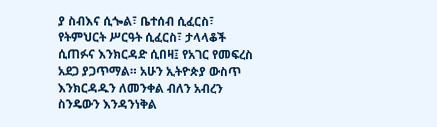ያ ስብእና ሲጐል፣ ቤተሰብ ሲፈርስ፣ የትምህርት ሥርዓት ሲፈርስ፣ ታላላቆች ሲጠፉና እንክርዳድ ሲበዛ፤ የአገር የመፍረስ አደጋ ያጋጥማል። አሁን ኢትዮጵያ ውስጥ እንክርዳዱን ለመንቀል ብለን አብረን ስንዴውን እንዳንነቅል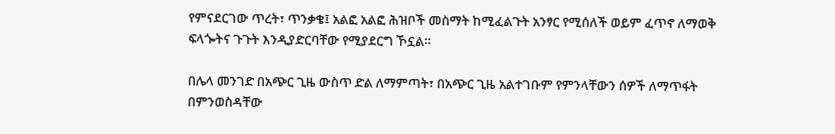የምናደርገው ጥረት፣ ጥንቃቄ፤ አልፎ አልፎ ሕዝቦች መስማት ከሚፈልጉት አንፃር የሚሰለች ወይም ፈጥኖ ለማወቅ ፍላጐትና ጉጉት እንዲያድርባቸው የሚያደርግ ኾኗል።

በሌላ መንገድ በአጭር ጊዜ ውስጥ ድል ለማምጣት፣ በአጭር ጊዜ አልተገቡም የምንላቸውን ሰዎች ለማጥፋት በምንወስዳቸው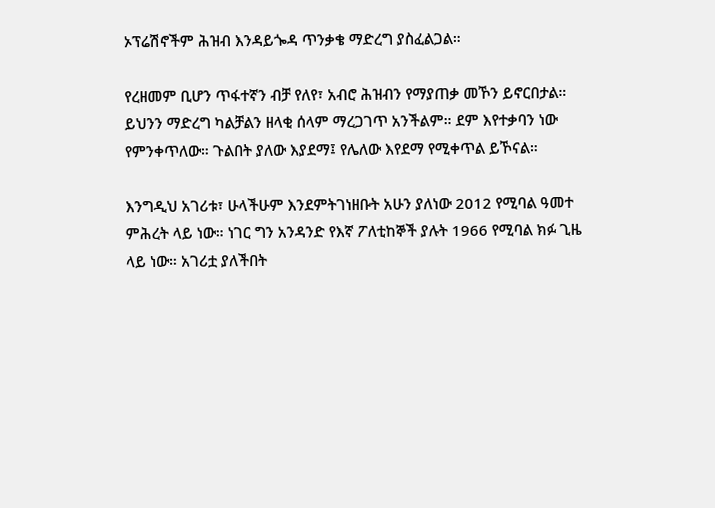ኦፕሬሽኖችም ሕዝብ እንዳይጐዳ ጥንቃቄ ማድረግ ያስፈልጋል።

የረዘመም ቢሆን ጥፋተኛን ብቻ የለየ፣ አብሮ ሕዝብን የማያጠቃ መኾን ይኖርበታል። ይህንን ማድረግ ካልቻልን ዘላቂ ሰላም ማረጋገጥ አንችልም። ደም እየተቃባን ነው የምንቀጥለው። ጉልበት ያለው እያደማ፤ የሌለው እየደማ የሚቀጥል ይኾናል።

እንግዲህ አገሪቱ፣ ሁላችሁም እንደምትገነዘቡት አሁን ያለነው 2012 የሚባል ዓመተ ምሕረት ላይ ነው። ነገር ግን አንዳንድ የእኛ ፖለቲከኞች ያሉት 1966 የሚባል ክፉ ጊዜ ላይ ነው። አገሪቷ ያለችበት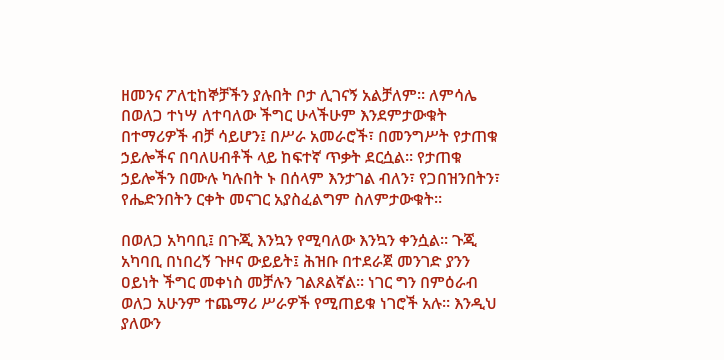ዘመንና ፖለቲከኞቻችን ያሉበት ቦታ ሊገናኝ አልቻለም። ለምሳሌ በወለጋ ተነሣ ለተባለው ችግር ሁላችሁም እንደምታውቁት በተማሪዎች ብቻ ሳይሆን፤ በሥራ አመራሮች፣ በመንግሥት የታጠቁ ኃይሎችና በባለሀብቶች ላይ ከፍተኛ ጥቃት ደርሷል። የታጠቁ ኃይሎችን በሙሉ ካሉበት ኑ በሰላም እንታገል ብለን፣ የጋበዝንበትን፣ የሔድንበትን ርቀት መናገር አያስፈልግም ስለምታውቁት።

በወለጋ አካባቢ፤ በጉጂ እንኳን የሚባለው እንኳን ቀንሷል። ጉጂ አካባቢ በነበረኝ ጉዞና ውይይት፤ ሕዝቡ በተደራጀ መንገድ ያንን ዐይነት ችግር መቀነስ መቻሉን ገልጾልኛል። ነገር ግን በምዕራብ ወለጋ አሁንም ተጨማሪ ሥራዎች የሚጠይቁ ነገሮች አሉ። እንዲህ ያለውን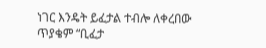ነገር እንዴት ይፈታል ተብሎ ለቀረበው ጥያቄም “ቢፈታ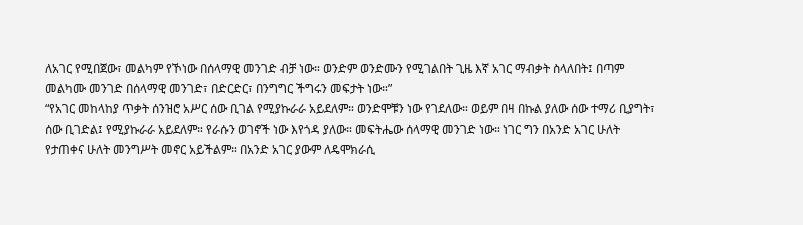ለአገር የሚበጀው፣ መልካም የኾነው በሰላማዊ መንገድ ብቻ ነው። ወንድም ወንድሙን የሚገልበት ጊዜ እኛ አገር ማብቃት ስላለበት፤ በጣም መልካሙ መንገድ በሰላማዊ መንገድ፣ በድርድር፣ በንግግር ችግሩን መፍታት ነው።”
“የአገር መከላከያ ጥቃት ሰንዝሮ አሥር ሰው ቢገል የሚያኩራራ አይደለም። ወንድሞቹን ነው የገደለው። ወይም በዛ በኩል ያለው ሰው ተማሪ ቢያግት፣ ሰው ቢገድል፤ የሚያኩራራ አይደለም። የራሱን ወገኖች ነው እየጎዳ ያለው። መፍትሔው ሰላማዊ መንገድ ነው። ነገር ግን በአንድ አገር ሁለት የታጠቀና ሁለት መንግሥት መኖር አይችልም። በአንድ አገር ያውም ለዴሞክራሲ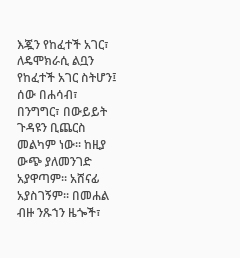እጇን የከፈተች አገር፣ ለዴሞክራሲ ልቧን የከፈተች አገር ስትሆን፤ ሰው በሐሳብ፣ በንግግር፣ በውይይት ጉዳዩን ቢጨርስ መልካም ነው። ከዚያ ውጭ ያለመንገድ አያዋጣም። አሸናፊ አያስገኝም። በመሐል ብዙ ንጹኀን ዜጐች፣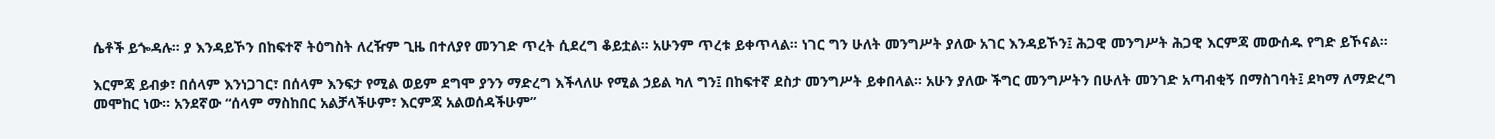ሴቶች ይጐዳሉ። ያ እንዳይኾን በከፍተኛ ትዕግስት ለረዥም ጊዜ በተለያየ መንገድ ጥረት ሲደረግ ቆይቷል። አሁንም ጥረቱ ይቀጥላል። ነገር ግን ሁለት መንግሥት ያለው አገር እንዳይኾን፤ ሕጋዊ መንግሥት ሕጋዊ እርምጃ መውሰዱ የግድ ይኾናል።

እርምጃ ይብቃ፣ በሰላም እንነጋገር፣ በሰላም እንፍታ የሚል ወይም ደግሞ ያንን ማድረግ እችላለሁ የሚል ኃይል ካለ ግን፤ በከፍተኛ ደስታ መንግሥት ይቀበላል። አሁን ያለው ችግር መንግሥትን በሁለት መንገድ አጣብቂኝ በማስገባት፤ ደካማ ለማድረግ መሞከር ነው። አንደኛው “ሰላም ማስከበር አልቻላችሁም፣ እርምጃ አልወሰዳችሁም”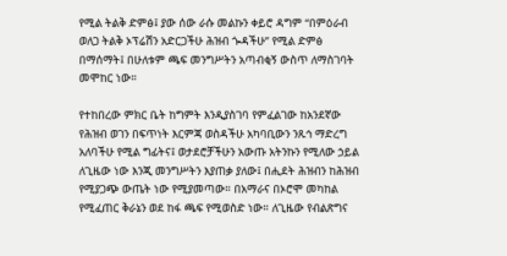የሚል ትልቅ ድምፅ፤ ያው ሰው ራሱ መልኩን ቀይሮ ዳግም “በምዕራብ ወለጋ ትልቅ ኦፕሬሽን አድርጋችሁ ሕዝብ ጐዳችሁ” የሚል ድምፅ በማሰማት፤ በሁለቱም ጫፍ መንግሥትን አጣብቂኝ ውስጥ ለማስገባት መሞከር ነው።

የተከበረው ምክር ቤት ከግምት እንዲያስገባ የምፈልገው ከአንደኛው የሕዝብ ወገን በፍጥነት እርምጃ ወስዳችሁ አካባቢውን ንጹኅ ማድረግ አለባችሁ የሚል ግፊትና፤ ወታደሮቻችሁን አውጡ አትንኩን የሚለው ኃይል ለጊዜው ነው እንጂ መንግሥትን እያጠቃ ያለው፤ በሒደት ሕዝብን ከሕዝብ የሚያጋጭ ውጤት ነው የሚያመጣው። በአማራና በኦሮሞ መካከል የሚፈጠር ቅራኔን ወደ ከፋ ጫፍ የሚወስድ ነው። ለጊዜው የብልጽግና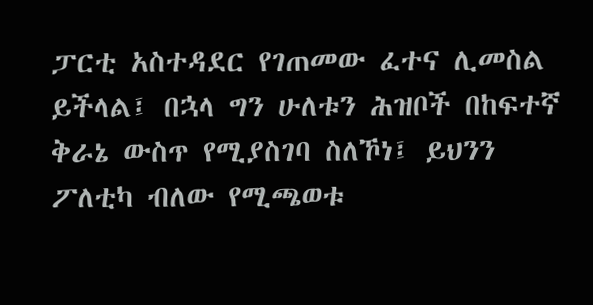ፓርቲ አስተዳደር የገጠመው ፈተና ሊመስል ይችላል፤ በኋላ ግን ሁለቱን ሕዝቦች በከፍተኛ ቅራኔ ውስጥ የሚያስገባ ስለኾነ፤ ይህንን ፖለቲካ ብለው የሚጫወቱ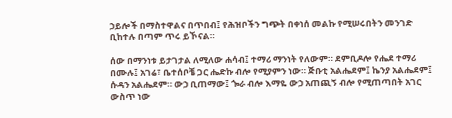ኃይሎች በማስተዋልና በጥበብ፤ የሕዝቦችን ግጭት በቀነሰ መልኩ የሚሠሩበትን መንገድ ቢከተሉ በጣም ጥሩ ይኾናል።

ሰው በማንነቱ ይታገታል ለሚለው ሐሳብ፤ ተማሪ ማንነት የለውም። ደምቢዶሎ የሔደ ተማሪ በሙሉ፤ አገሬ፣ ቤተሰቦቼ ጋር ሔድኩ ብሎ የሚያምን ነው። ጅቡቲ አልሔደም፤ ኬንያ አልሔደም፤ ሱዳን አልሔደም። ውኃ ቢጠማው፤ ጐራ ብሎ እማዬ ውኃ አጠጪኝ ብሎ የሚጠጣበት አገር ውስጥ ነው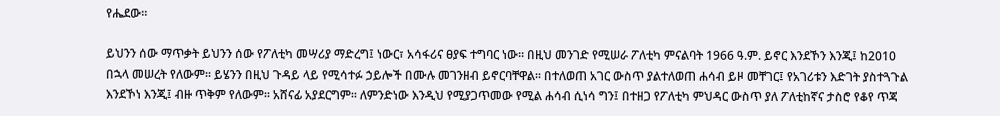የሔደው።

ይህንን ሰው ማጥቃት ይህንን ሰው የፖለቲካ መሣሪያ ማድረግ፤ ነውር፣ አሳፋሪና ፀያፍ ተግባር ነው። በዚህ መንገድ የሚሠራ ፖለቲካ ምናልባት 1966 ዓ.ም. ይኖር እንደኾን እንጂ፤ ከ2010 በኋላ መሠረት የለውም። ይሄንን በዚህ ጉዳይ ላይ የሚሳተፉ ኃይሎች በሙሉ መገንዘብ ይኖርባቸዋል። በተለወጠ አገር ውስጥ ያልተለወጠ ሐሳብ ይዞ መቸገር፤ የአገሪቱን እድገት ያስተጓጉል እንደኾነ እንጂ፤ ብዙ ጥቅም የለውም። አሸናፊ አያደርግም። ለምንድነው እንዲህ የሚያጋጥመው የሚል ሐሳብ ሲነሳ ግን፤ በተዘጋ የፖለቲካ ምህዳር ውስጥ ያለ ፖለቲከኛና ታስሮ የቆየ ጥጃ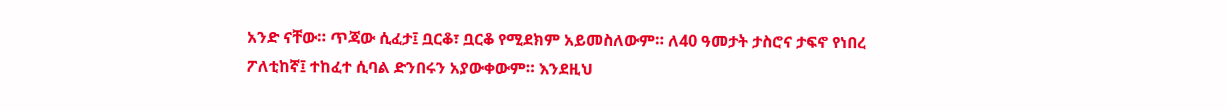አንድ ናቸው። ጥጃው ሲፈታ፤ ቧርቆ፣ ቧርቆ የሚደክም አይመስለውም። ለ40 ዓመታት ታስሮና ታፍኖ የነበረ ፖለቲከኛ፤ ተከፈተ ሲባል ድንበሩን አያውቀውም። እንደዚህ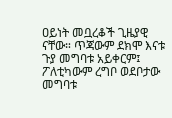ዐይነት መቧረቆች ጊዜያዊ ናቸው። ጥጃውም ደክሞ እናቱ ጉያ መግባቱ አይቀርም፤ ፖለቲካውም ረግቦ ወደቦታው መግባቱ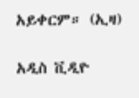አይቀርም። (ኢዛ)

አዲስ ቪዲዮ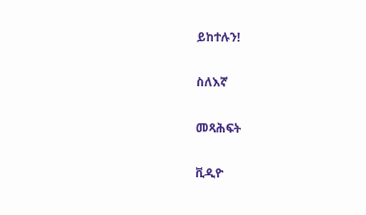ይከተሉን!

ስለእኛ

መጻሕፍት

ቪዲዮ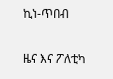ኪነ-ጥበብ

ዜና እና ፖለቲካ